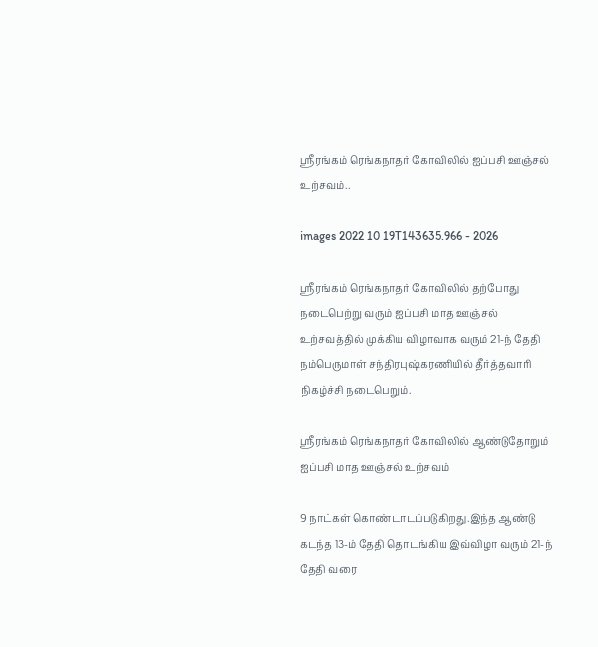ஸ்ரீரங்கம் ரெங்கநாதர் கோவிலில் ஐப்பசி ஊஞ்சல் உற்சவம்..

images 2022 10 19T143635.966 - 2026

ஸ்ரீரங்கம் ரெங்கநாதர் கோவிலில் தற்போது நடைபெற்று வரும் ஐப்பசி மாத ஊஞ்சல் உற்சவத்தில் முக்கிய விழாவாக வரும் 21-ந் தேதி நம்பெருமாள் சந்திரபுஷ்கரணியில் தீர்த்தவாரி நிகழ்ச்சி நடைபெறும்.

ஸ்ரீரங்கம் ரெங்கநாதர் கோவிலில் ஆண்டுதோறும் ஐப்பசி மாத ஊஞ்சல் உற்சவம்

9 நாட்கள் கொண்டாடப்படுகிறது.இந்த ஆண்டு கடந்த 13-ம் தேதி தொடங்கிய இவ்விழா வரும் 21-ந் தேதி வரை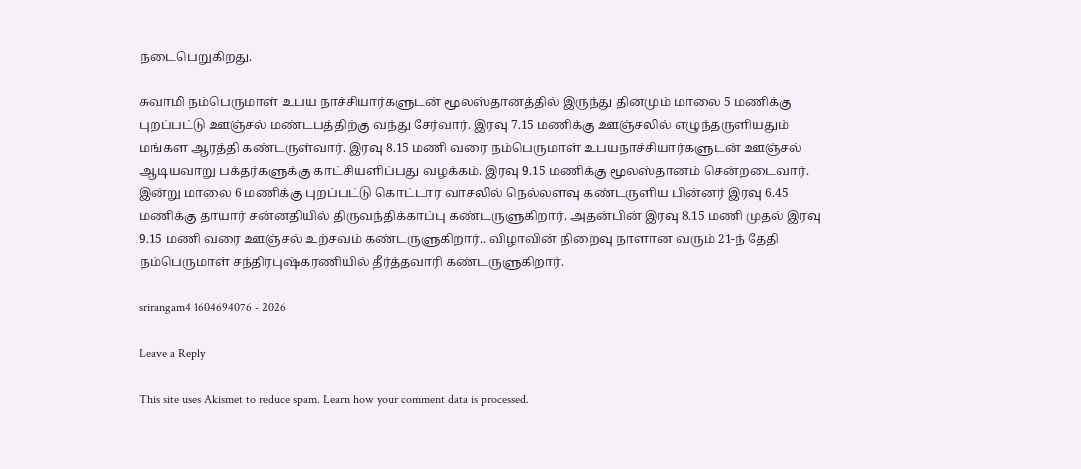நடைபெறுகிறது.

சுவாமி நம்பெருமாள் உபய நாச்சியார்களுடன் மூலஸ்தானத்தில் இருந்து தினமும் மாலை 5 மணிக்கு புறப்பட்டு ஊஞ்சல் மண்டபத்திற்கு வந்து சேர்வார். இரவு 7.15 மணிக்கு ஊஞ்சலில் எழுந்தருளியதும் மங்கள ஆரத்தி கண்டருள்வார். இரவு 8.15 மணி வரை நம்பெருமாள் உபயநாச்சியார்களுடன் ஊஞ்சல் ஆடியவாறு பக்தர்களுக்கு காட்சியளிப்பது வழக்கம். இரவு 9.15 மணிக்கு மூலஸ்தானம் சென்றடைவார். இன்று மாலை 6 மணிக்கு புறப்பட்டு கொட்டார வாசலில் நெல்லளவு கண்டருளிய பின்னர் இரவு 6.45 மணிக்கு தாயார் சன்னதியில் திருவந்திக்காப்பு கண்டருளுகிறார். அதன்பின் இரவு 8.15 மணி முதல் இரவு 9.15 மணி வரை ஊஞ்சல் உற்சவம் கண்டருளுகிறார்.. விழாவின் நிறைவு நாளான வரும் 21-ந் தேதி நம்பெருமாள் சந்திரபுஷ்கரணியில் தீர்த்தவாரி கண்டருளுகிறார்.

srirangam4 1604694076 - 2026

Leave a Reply

This site uses Akismet to reduce spam. Learn how your comment data is processed.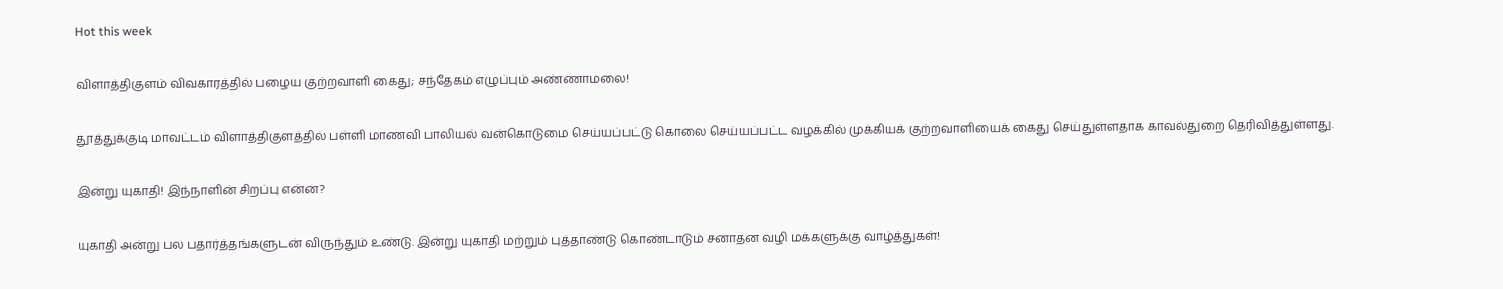Hot this week

விளாத்திகுளம் விவகாரத்தில் பழைய குற்றவாளி கைது; சந்தேகம் எழுப்பும் அண்ணாமலை!

தூத்துக்குடி மாவட்டம் விளாத்திகுளத்தில் பள்ளி மாணவி பாலியல் வன்கொடுமை செய்யப்பட்டு கொலை செய்யப்பட்ட வழக்கில் முக்கியக் குற்றவாளியைக் கைது செய்துள்ளதாக காவல்துறை தெரிவித்துள்ளது.

இன்று யுகாதி! இந்நாளின் சிறப்பு என்ன?

யுகாதி அன்று பல பதார்த்தங்களுடன் விருந்தும் உண்டு. இன்று யுகாதி மற்றும் புத்தாண்டு கொண்டாடும் சனாதன வழி மக்களுக்கு வாழ்த்துகள்!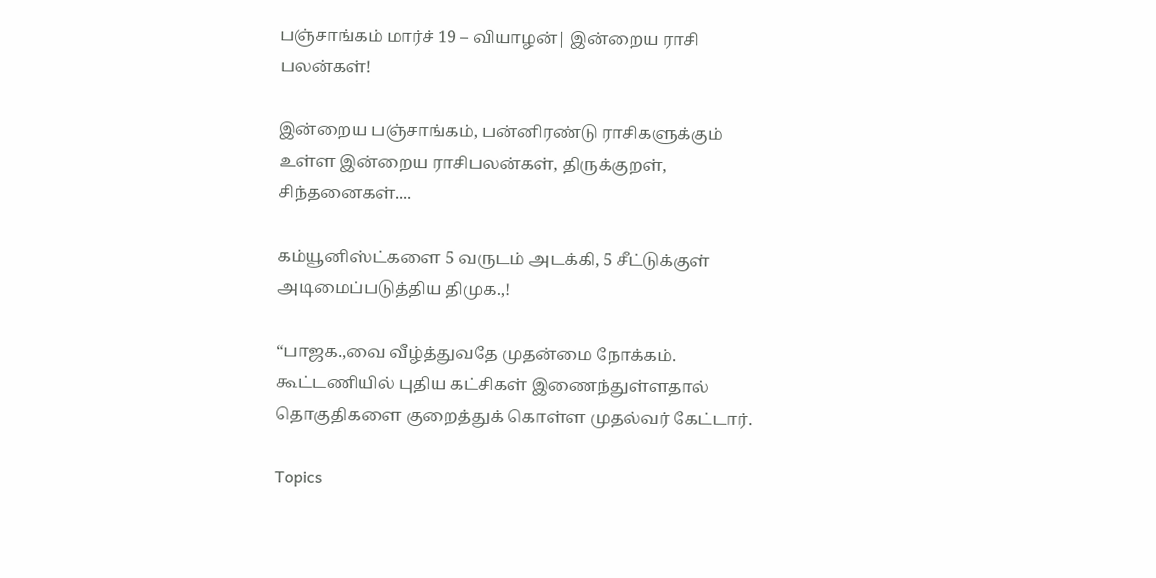பஞ்சாங்கம் மார்ச் 19 – வியாழன்| இன்றைய ராசி பலன்கள்!

இன்றைய பஞ்சாங்கம், பன்னிரண்டு ராசிகளுக்கும் உள்ள இன்றைய ராசிபலன்கள், திருக்குறள், சிந்தனைகள்....

கம்யூனிஸ்ட்களை 5 வருடம் அடக்கி, 5 சீட்டுக்குள் அடிமைப்படுத்திய திமுக.,!

“பாஜக.,வை வீழ்த்துவதே முதன்மை நோக்கம். கூட்டணியில் புதிய கட்சிகள் இணைந்துள்ளதால் தொகுதிகளை குறைத்துக் கொள்ள முதல்வர் கேட்டார்.

Topics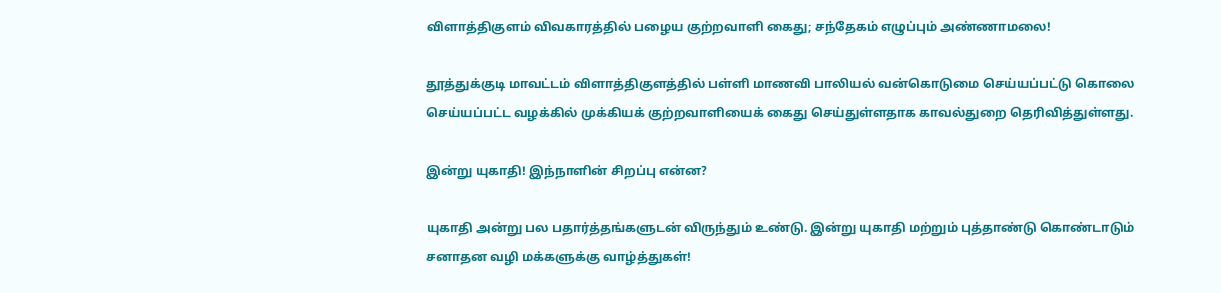விளாத்திகுளம் விவகாரத்தில் பழைய குற்றவாளி கைது; சந்தேகம் எழுப்பும் அண்ணாமலை!

தூத்துக்குடி மாவட்டம் விளாத்திகுளத்தில் பள்ளி மாணவி பாலியல் வன்கொடுமை செய்யப்பட்டு கொலை செய்யப்பட்ட வழக்கில் முக்கியக் குற்றவாளியைக் கைது செய்துள்ளதாக காவல்துறை தெரிவித்துள்ளது.

இன்று யுகாதி! இந்நாளின் சிறப்பு என்ன?

யுகாதி அன்று பல பதார்த்தங்களுடன் விருந்தும் உண்டு. இன்று யுகாதி மற்றும் புத்தாண்டு கொண்டாடும் சனாதன வழி மக்களுக்கு வாழ்த்துகள்!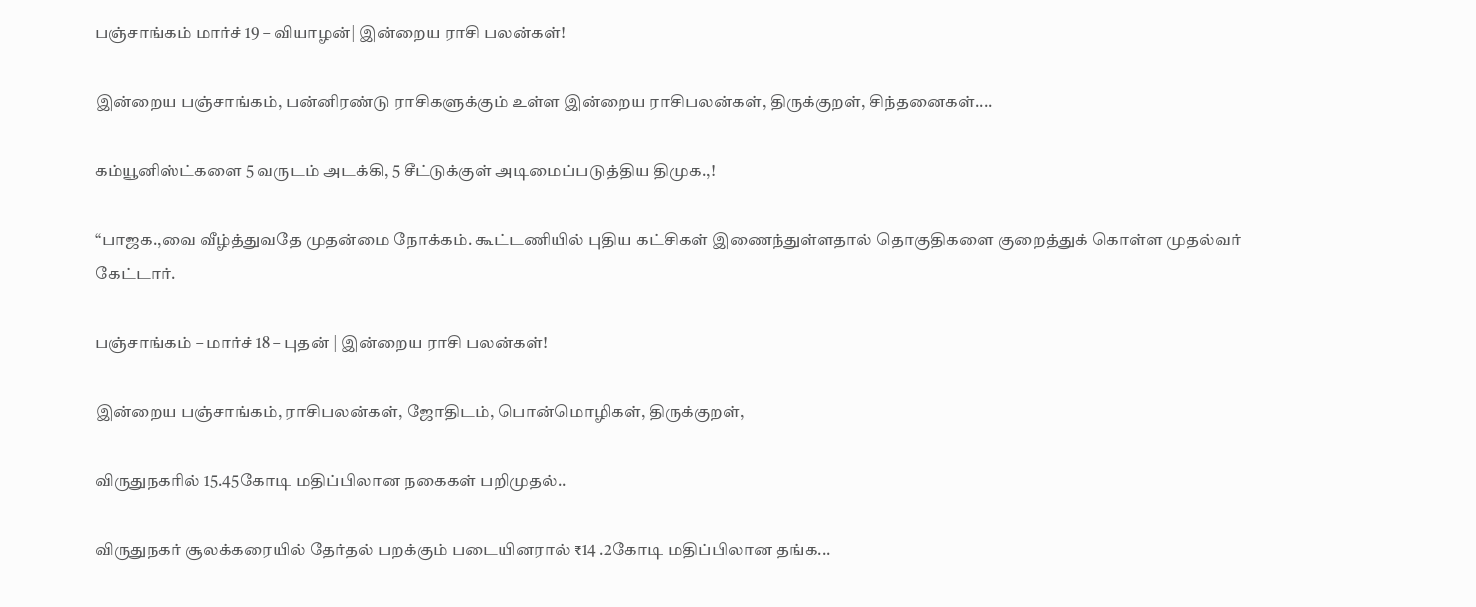பஞ்சாங்கம் மார்ச் 19 – வியாழன்| இன்றைய ராசி பலன்கள்!

இன்றைய பஞ்சாங்கம், பன்னிரண்டு ராசிகளுக்கும் உள்ள இன்றைய ராசிபலன்கள், திருக்குறள், சிந்தனைகள்....

கம்யூனிஸ்ட்களை 5 வருடம் அடக்கி, 5 சீட்டுக்குள் அடிமைப்படுத்திய திமுக.,!

“பாஜக.,வை வீழ்த்துவதே முதன்மை நோக்கம். கூட்டணியில் புதிய கட்சிகள் இணைந்துள்ளதால் தொகுதிகளை குறைத்துக் கொள்ள முதல்வர் கேட்டார்.

பஞ்சாங்கம் – மார்ச் 18 – புதன் | இன்றைய ராசி பலன்கள்!

இன்றைய பஞ்சாங்கம், ராசிபலன்கள், ஜோதிடம், பொன்மொழிகள், திருக்குறள்,

விருதுநகரில் 15.45கோடி மதிப்பிலான நகைகள் பறிமுதல்..

விருதுநகர் சூலக்கரையில் தேர்தல் பறக்கும் படையினரால் ₹14 .2கோடி மதிப்பிலான தங்க...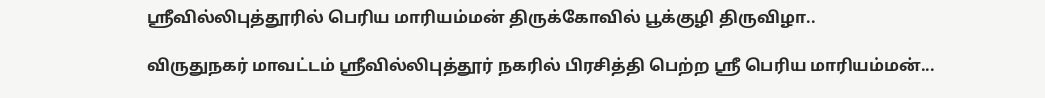ஸ்ரீவில்லிபுத்தூரில் பெரிய மாரியம்மன் திருக்கோவில் பூக்குழி திருவிழா..

விருதுநகர் மாவட்டம் ஸ்ரீவில்லிபுத்தூர் நகரில் பிரசித்தி பெற்ற ஸ்ரீ பெரிய மாரியம்மன்...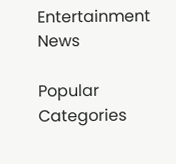Entertainment News

Popular Categories